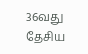36வது தேசிய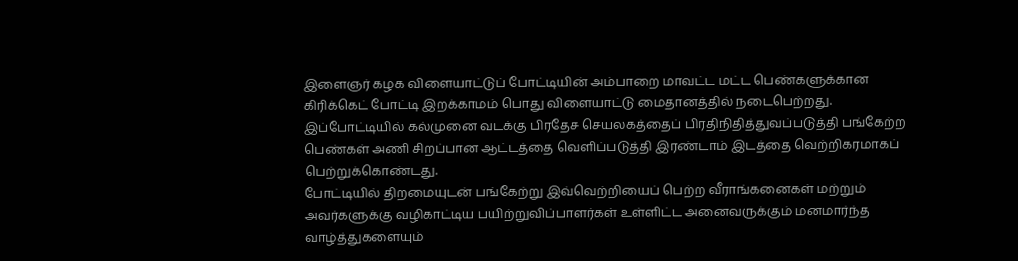இளைஞர் கழக விளையாட்டுப் போட்டியின் அம்பாறை மாவட்ட மட்ட பெண்களுக்கான கிரிக்கெட் போட்டி இறக்காமம் பொது விளையாட்டு மைதானத்தில் நடைபெற்றது.
இப்போட்டியில் கல்முனை வடக்கு பிரதேச செயலகத்தைப் பிரதிநிதித்துவப்படுத்தி பங்கேற்ற பெண்கள் அணி சிறப்பான ஆட்டத்தை வெளிப்படுத்தி இரண்டாம் இடத்தை வெற்றிகரமாகப் பெற்றுக்கொண்டது.
போட்டியில் திறமையுடன் பங்கேற்று இவ்வெற்றியைப் பெற்ற வீராங்கனைகள் மற்றும் அவர்களுக்கு வழிகாட்டிய பயிற்றுவிப்பாளர்கள் உள்ளிட்ட அனைவருக்கும் மனமார்ந்த வாழ்த்துகளையும்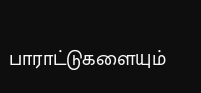பாராட்டுகளையும்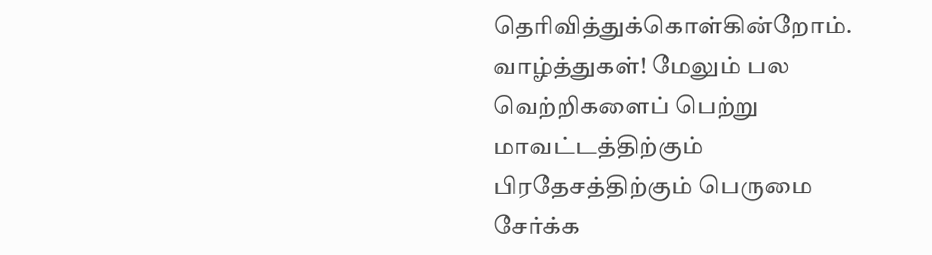தெரிவித்துக்கொள்கின்றோம்.
வாழ்த்துகள்! மேலும் பல வெற்றிகளைப் பெற்று மாவட்டத்திற்கும் பிரதேசத்திற்கும் பெருமை சேர்க்க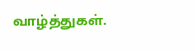வாழ்த்துகள்.